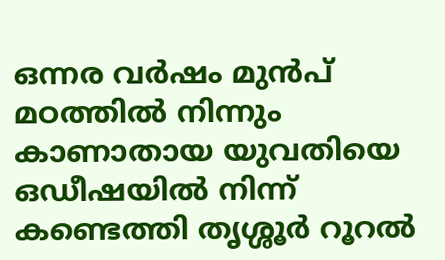ഒന്നര വർഷം മുൻപ് മഠത്തിൽ നിന്നും കാണാതായ യുവതിയെ ഒഡീഷയിൽ നിന്ന് കണ്ടെത്തി തൃശ്ശൂർ റൂറൽ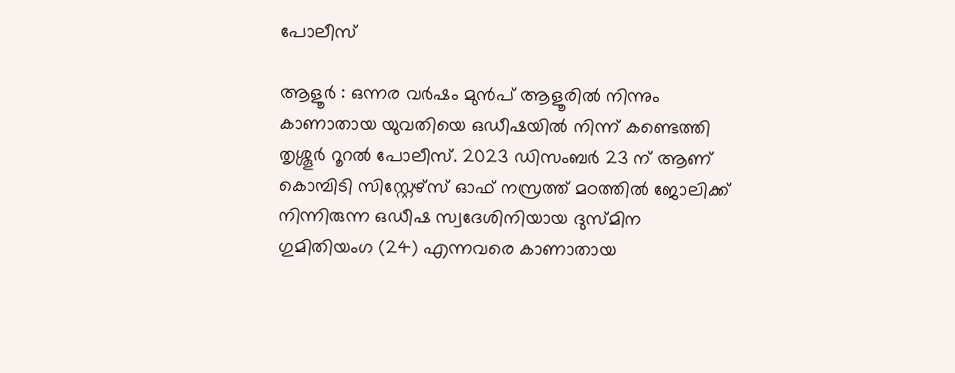പോലീസ്

ആളൂർ : ഒന്നര വർഷം മുൻപ് ആളൂരിൽ നിന്നും കാണാതായ യുവതിയെ ഒഡീഷയിൽ നിന്ന് കണ്ടെത്തി തൃശ്ശൂർ റൂറൽ പോലീസ്. 2023 ഡിസംബർ 23 ന് ആണ് കൊമ്പിടി സിസ്റ്റേഴ്സ് ഓഫ് നസ്രത്ത് മഠത്തിൽ ജോലിക്ക് നിന്നിരുന്ന ഒഡീഷ സ്വദേശിനിയായ ദുസ്മിന ഗുമിതിയംഗ (24) എന്നവരെ കാണാതായ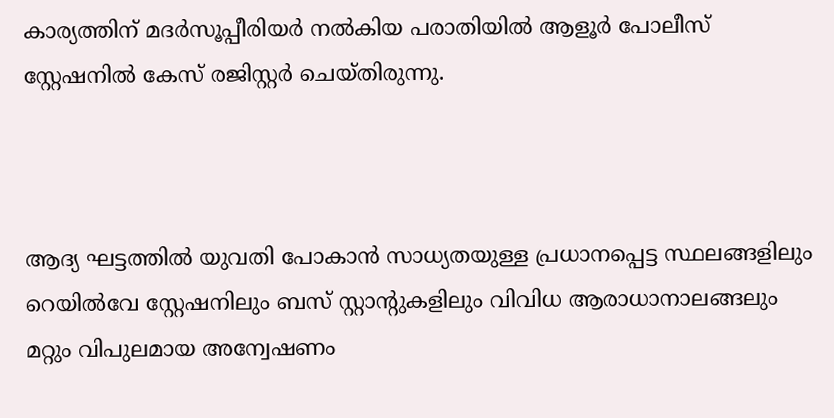കാര്യത്തിന് മദർസൂപ്പീരിയർ നൽകിയ പരാതിയിൽ ആളൂർ പോലീസ് സ്റ്റേഷനിൽ കേസ് രജിസ്റ്റർ ചെയ്തിരുന്നു.



ആദ്യ ഘട്ടത്തിൽ യുവതി പോകാൻ സാധ്യതയുള്ള പ്രധാനപ്പെട്ട സ്ഥലങ്ങളിലും റെയിൽവേ സ്റ്റേഷനിലും ബസ് സ്റ്റാന്റുകളിലും വിവിധ ആരാധാനാലങ്ങലും മറ്റും വിപുലമായ അന്വേഷണം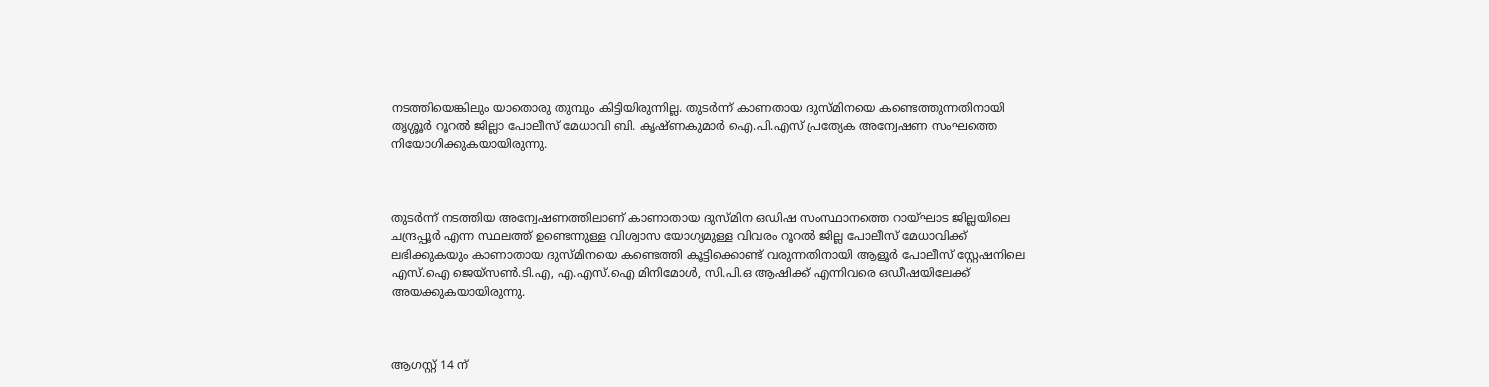നടത്തിയെങ്കിലും യാതൊരു തുമ്പും കിട്ടിയിരുന്നില്ല. തുടർന്ന് കാണതായ ദുസ്മിനയെ കണ്ടെത്തുന്നതിനായി തൃശ്ശൂർ റൂറൽ ജില്ലാ പോലീസ് മേധാവി ബി. കൃഷ്ണകുമാർ ഐ.പി.എസ് പ്രത്യേക അന്വേഷണ സംഘത്തെ നിയോഗിക്കുകയായിരുന്നു.



തുടർന്ന് നടത്തിയ അന്വേഷണത്തിലാണ് കാണാതായ ദുസ്മിന ഒഡിഷ സംസ്ഥാനത്തെ റായ്ഘാട ജില്ലയിലെ ചന്ദ്രപ്പൂർ എന്ന സ്ഥലത്ത് ഉണ്ടെന്നുള്ള വിശ്വാസ യോഗ്യമുള്ള വിവരം റൂറൽ ജില്ല പോലീസ് മേധാവിക്ക് ലഭിക്കുകയും കാണാതായ ദുസ്മിനയെ കണ്ടെത്തി കൂട്ടിക്കൊണ്ട് വരുന്നതിനായി ആളൂർ പോലീസ് സ്റ്റേഷനിലെ എസ്.ഐ ജെയ്സൺ.ടി.എ, എ.എസ്.ഐ മിനിമോൾ, സി.പി.ഒ ആഷിക്ക് എന്നിവരെ ഒഡീഷയിലേക്ക് അയക്കുകയായിരുന്നു.



ആഗസ്റ്റ് 14 ന്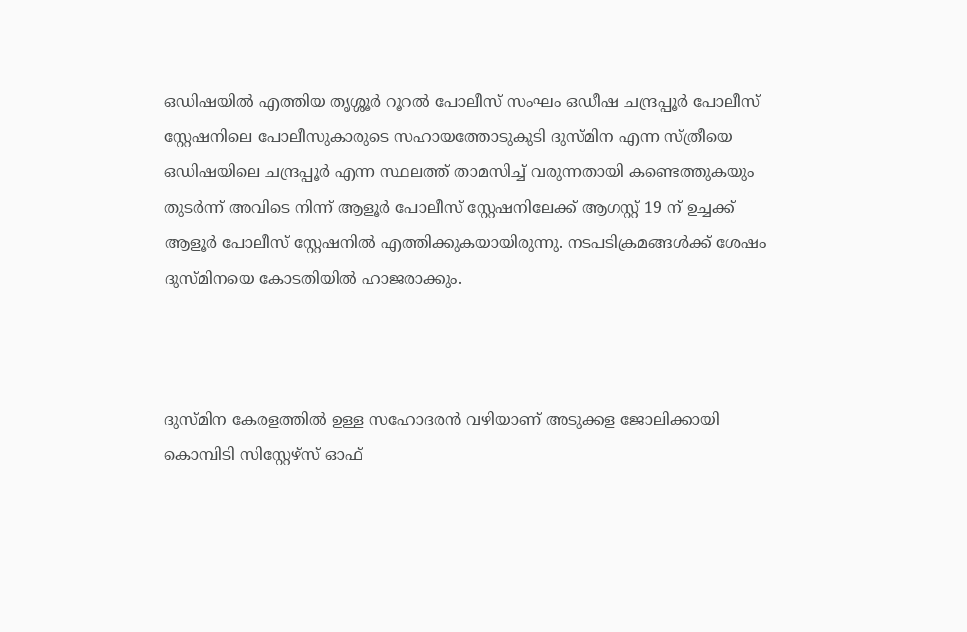ഒഡിഷയിൽ എത്തിയ തൃശ്ശൂർ റൂറൽ പോലീസ് സംഘം ഒഡീഷ ചന്ദ്രപ്പൂർ പോലീസ് സ്റ്റേഷനിലെ പോലീസുകാരുടെ സഹായത്തോടുകുടി ദുസ്മിന എന്ന സ്ത്രീയെ ഒഡിഷയിലെ ചന്ദ്രപ്പൂർ എന്ന സ്ഥലത്ത് താമസിച്ച് വരുന്നതായി കണ്ടെത്തുകയും തുടർന്ന് അവിടെ നിന്ന് ആളൂർ പോലീസ് സ്റ്റേഷനിലേക്ക് ആഗസ്റ്റ് 19 ന് ഉച്ചക്ക് ആളൂർ പോലീസ് സ്റ്റേഷനിൽ എത്തിക്കുകയായിരുന്നു. നടപടിക്രമങ്ങൾക്ക് ശേഷം ദുസ്മിനയെ കോടതിയിൽ ഹാജരാക്കും.



ദുസ്മിന കേരളത്തിൽ ഉള്ള സഹോദരൻ വഴിയാണ് അടുക്കള ജോലിക്കായി കൊമ്പിടി സിസ്റ്റേഴ്സ് ഓഫ്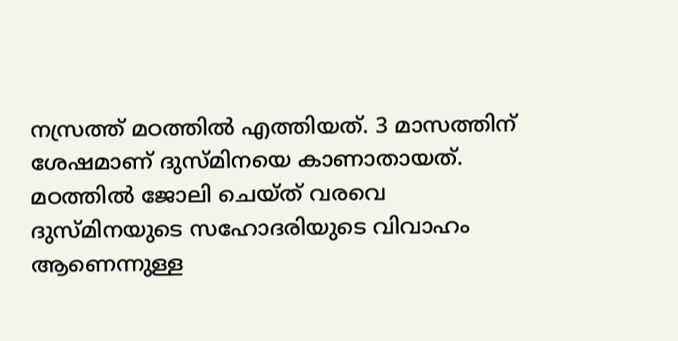നസ്രത്ത് മഠത്തിൽ എത്തിയത്. 3 മാസത്തിന് ശേഷമാണ് ദുസ്മിനയെ കാണാതായത്. മഠത്തിൽ ജോലി ചെയ്ത് വരവെ ദുസ്മിനയുടെ സഹോദരിയുടെ വിവാഹം ആണെന്നുള്ള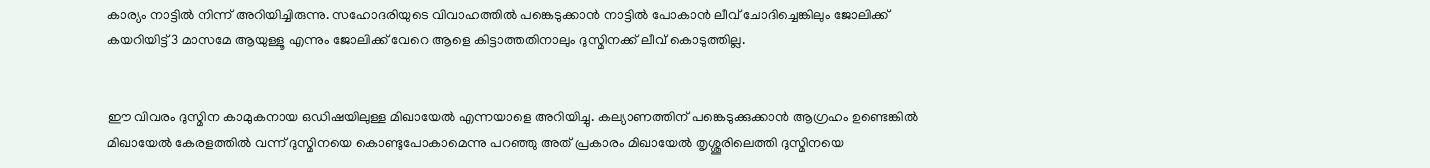കാര്യം നാട്ടിൽ നിന്ന് അറിയിച്ചിരുന്നു. സഹോദരിയുടെ വിവാഹത്തിൽ പങ്കെടുക്കാൻ നാട്ടിൽ പോകാൻ ലീവ് ചോദിച്ചെങ്കിലും ജോലിക്ക് കയറിയിട്ട് 3 മാസമേ ആയുള്ളൂ എന്നും ജോലിക്ക് വേറെ ആളെ കിട്ടാത്തതിനാലും ദുസ്മിനക്ക് ലീവ് കൊടുത്തില്ല.


ഈ വിവരം ദുസ്മിന കാമുകനായ ഒഡിഷയിലുള്ള മിഖായേൽ എന്നയാളെ അറിയിച്ചു. കല്യാണത്തിന് പങ്കെടുക്കുക്കാൻ ആഗ്രഹം ഉണ്ടെങ്കിൽ മിഖായേൽ കേരളത്തിൽ വന്ന് ദുസ്മിനയെ കൊണ്ടുപോകാമെന്നു പറഞ്ഞു അത് പ്രകാരം മിഖായേൽ തൃശ്ശൂരിലെത്തി ദുസ്മിനയെ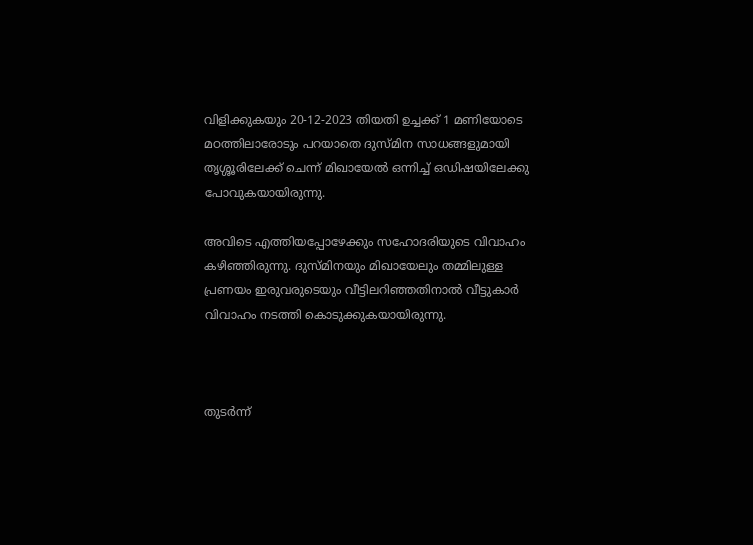വിളിക്കുകയും 20-12-2023 തിയതി ഉച്ചക്ക് 1 മണിയോടെ മഠത്തിലാരോടും പറയാതെ ദുസ്മിന സാധങ്ങളുമായി തൃശ്ശൂരിലേക്ക് ചെന്ന് മിഖായേൽ ഒന്നിച്ച് ഒഡിഷയിലേക്കു പോവുകയായിരുന്നു.

അവിടെ എത്തിയപ്പോഴേക്കും സഹോദരിയുടെ വിവാഹം കഴിഞ്ഞിരുന്നു. ദുസ്മിനയും മിഖായേലും തമ്മിലുള്ള പ്രണയം ഇരുവരുടെയും വീട്ടിലറിഞ്ഞതിനാൽ വീട്ടുകാർ വിവാഹം നടത്തി കൊടുക്കുകയായിരുന്നു.



തുടർന്ന്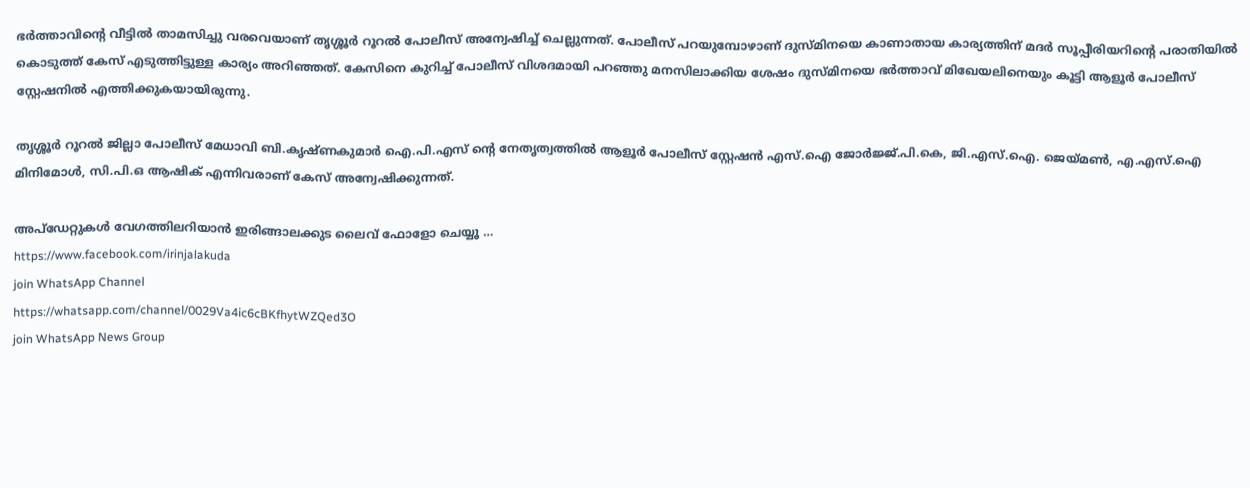ഭർത്താവിന്റെ വീട്ടിൽ താമസിച്ചു വരവെയാണ് തൃശ്ശൂർ റൂറൽ പോലീസ് അന്വേഷിച്ച് ചെല്ലുന്നത്. പോലീസ് പറയുമ്പോഴാണ് ദുസ്മിനയെ കാണാതായ കാര്യത്തിന് മദർ സൂപ്പീരിയറിന്റെ പരാതിയിൽ കൊടുത്ത് കേസ് എടുത്തിട്ടുള്ള കാര്യം അറിഞ്ഞത്. കേസിനെ കുറിച്ച് പോലീസ് വിശദമായി പറഞ്ഞു മനസിലാക്കിയ ശേഷം ദുസ്മിനയെ ഭർത്താവ് മിഖേയലിനെയും കൂട്ടി ആളൂർ പോലീസ് സ്റ്റേഷനിൽ എത്തിക്കുകയായിരുന്നു.

തൃശ്ശൂർ റൂറൽ ജില്ലാ പോലീസ് മേധാവി ബി.കൃഷ്ണകുമാർ ഐ.പി.എസ് ന്റെ നേതൃത്വത്തിൽ ആളൂർ പോലീസ് സ്റ്റേഷൻ എസ്.ഐ ജോർജ്ജ്.പി.കെ, ജി.എസ്.ഐ. ജെയ്മൺ, എ.എസ്.ഐ മിനിമോൾ, സി.പി.ഒ ആഷിക് എന്നിവരാണ് കേസ് അന്വേഷിക്കുന്നത്.

അപ്ഡേറ്റുകൾ വേഗത്തിലറിയാൻ ഇരിങ്ങാലക്കുട ലൈവ് ഫോളോ ചെയ്യൂ …
https://www.facebook.com/irinjalakuda
join WhatsApp Channel
https://whatsapp.com/channel/0029Va4ic6cBKfhytWZQed3O
join WhatsApp News Group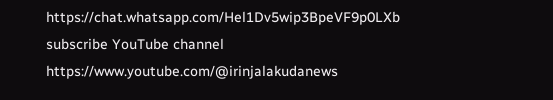https://chat.whatsapp.com/Hel1Dv5wip3BpeVF9p0LXb
subscribe YouTube channel
https://www.youtube.com/@irinjalakudanews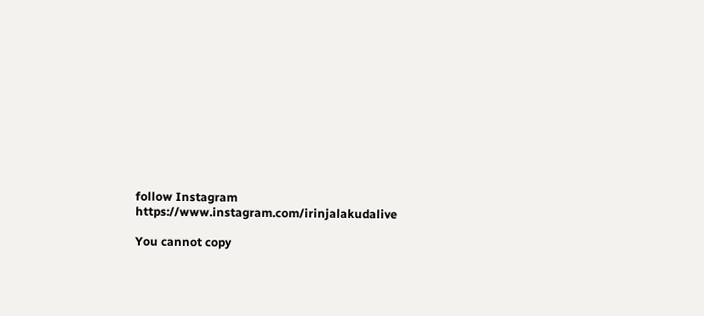follow Instagram
https://www.instagram.com/irinjalakudalive

You cannot copy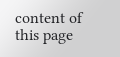content of this page